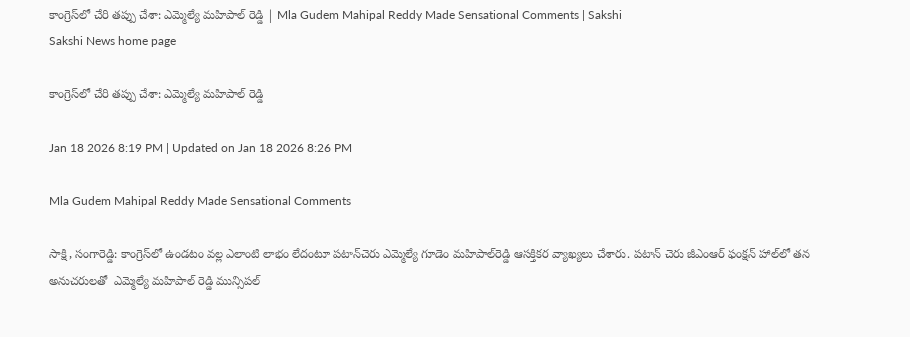కాంగ్రెస్‌లో చేరి తప్పు చేశా: ఎమ్మెల్యే మహిపాల్ రెడ్డి | Mla Gudem Mahipal Reddy Made Sensational Comments | Sakshi
Sakshi News home page

కాంగ్రెస్‌లో చేరి తప్పు చేశా: ఎమ్మెల్యే మహిపాల్ రెడ్డి

Jan 18 2026 8:19 PM | Updated on Jan 18 2026 8:26 PM

Mla Gudem Mahipal Reddy Made Sensational Comments

సాక్షి, సంగారెడ్డి: కాంగ్రెస్‌లో ఉండటం వల్ల ఎలాంటి లాభం లేదంటూ పటాన్‌చెరు ఎమ్మెల్యే గూడెం మహిపాల్‌రెడ్డి ఆసక్తికర వ్యాఖ్యలు చేశారు. పటాన్ చెరు జీఎంఆర్‌ ఫంక్షన్‌ హాల్‌లో తన అనుచరులతో  ఎమ్మెల్యే మహిపాల్ రెడ్డి మున్సిపల్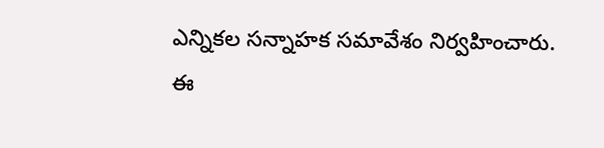ఎన్నికల సన్నాహక సమావేశం నిర్వహించారు. ఈ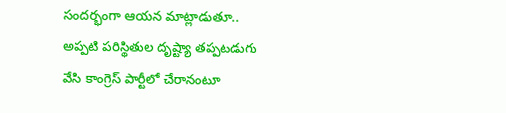సందర్భంగా ఆయన మాట్లాడుతూ.. అప్పటి పరిస్థితుల దృష్ట్యా తప్పటడుగు వేసి కాంగ్రెస్ పార్టీలో చేరానంటూ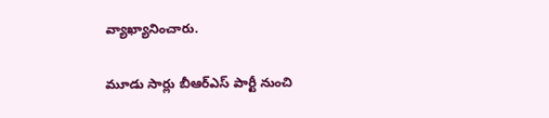వ్యాఖ్యానించారు.

మూడు సార్లు బీఆర్‌ఎస్‌ పార్టీ నుంచి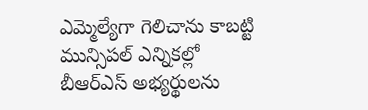ఎమ్మెల్యేగా గెలిచాను కాబట్టి మున్సిపల్ ఎన్నికల్లో బీఆర్‌ఎస్‌ అభ్యర్థులను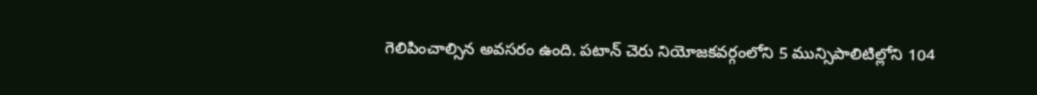గెలిపించాల్సిన అవసరం ఉంది. పటాన్ చెరు నియోజకవర్గంలోని 5 మున్సిపాలిటిల్లోని 104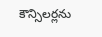కౌన్సిలర్లను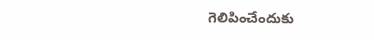గెలిపించేందుకు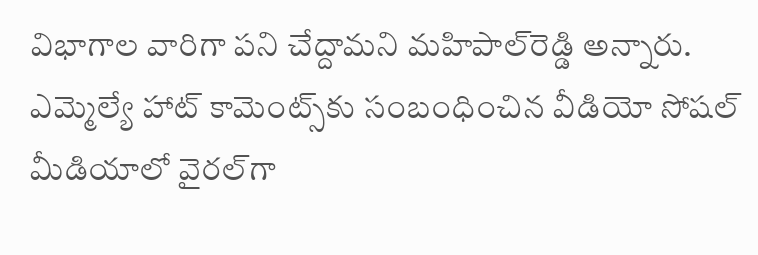విభాగాల వారిగా పని చేద్దామని మహిపాల్‌రెడ్డి అన్నారు. ఎమ్మెల్యే హాట్‌ కామెంట్స్‌కు సంబంధించిన వీడియో సోషల్ మీడియాలో వైరల్‌గా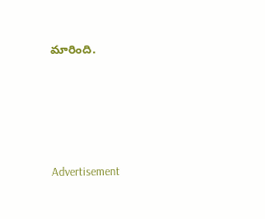మారింది.





Advertisement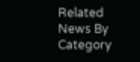Related News By Category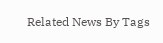Related News By Tags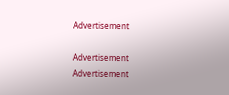Advertisement

Advertisement
Advertisement